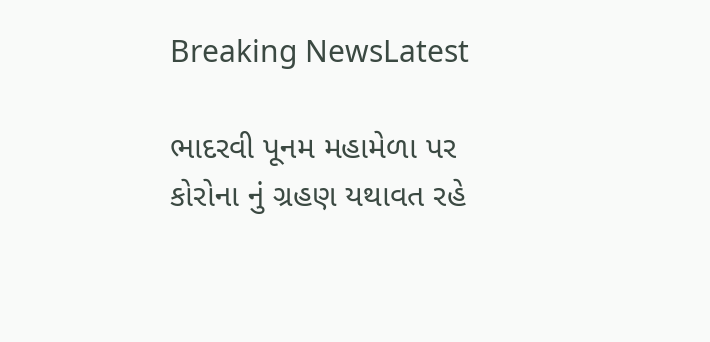Breaking NewsLatest

ભાદરવી પૂનમ મહામેળા પર કોરોના નું ગ્રહણ યથાવત રહે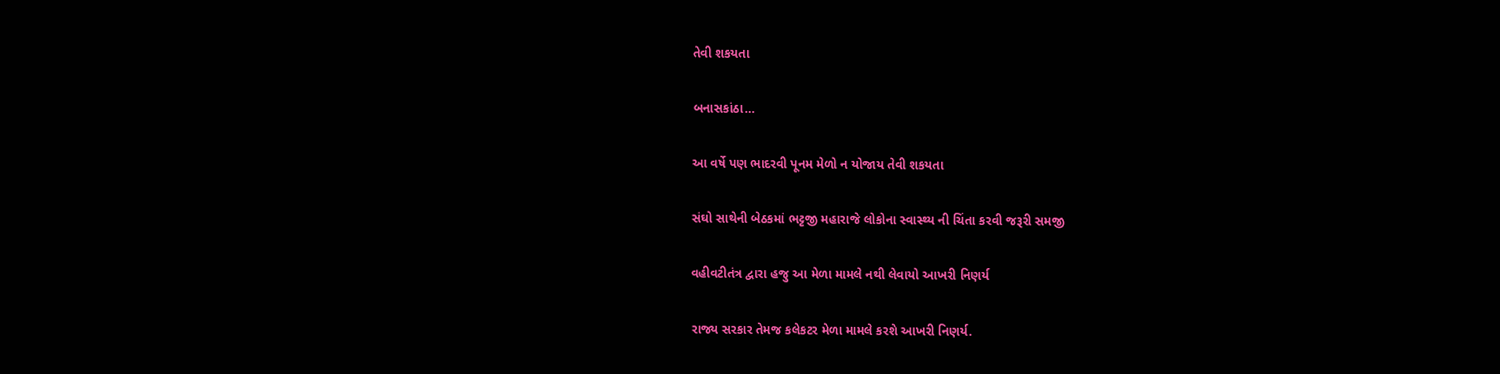તેવી શકયતા

બનાસકાંઠા…

આ વર્ષે પણ ભાદરવી પૂનમ મેળો ન યોજાય તેવી શકયતા

સંઘો સાથેની બેઠકમાં ભટ્ટજી મહારાજે લોકોના સ્વાસ્થ્ય ની ચિંતા કરવી જરૂરી સમજી

વહીવટીતંત્ર દ્વારા હજુ આ મેળા મામલે નથી લેવાયો આખરી નિણર્ય

રાજ્ય સરકાર તેમજ કલેકટર મેળા મામલે કરશે આખરી નિણર્ય.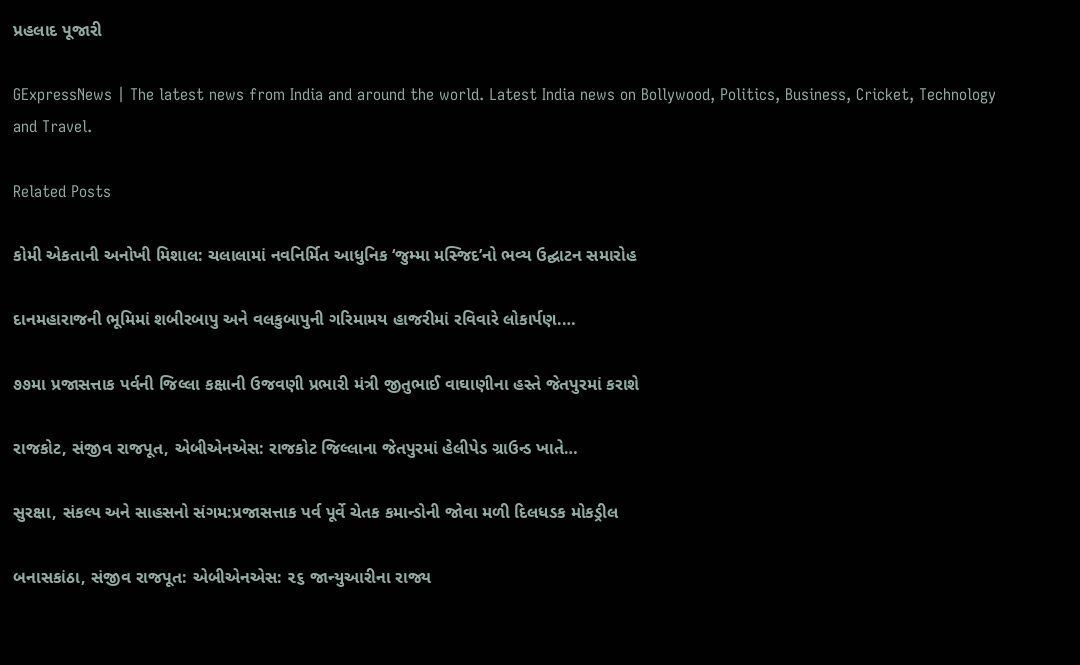પ્રહલાદ પૂજારી

GExpressNews | The latest news from India and around the world. Latest India news on Bollywood, Politics, Business, Cricket, Technology and Travel.

Related Posts

કોમી એકતાની અનોખી મિશાલ: ચલાલામાં નવનિર્મિત આધુનિક ‘જુમ્મા મસ્જિદ’નો ભવ્ય ઉદ્ઘાટન સમારોહ

દાનમહારાજની ભૂમિમાં શબીરબાપુ અને વલકુબાપુની ગરિમામય હાજરીમાં રવિવારે લોકાર્પણ.…

૭૭મા પ્રજાસત્તાક પર્વની જિલ્લા કક્ષાની ઉજવણી પ્રભારી મંત્રી જીતુભાઈ વાઘાણીના હસ્તે જેતપુરમાં કરાશે

રાજકોટ, સંજીવ રાજપૂત, એબીએનએસ: રાજકોટ જિલ્લાના જેતપુરમાં હેલીપેડ ગ્રાઉન્ડ ખાતે…

સુરક્ષા, સંકલ્પ અને સાહસનો સંગમ:પ્રજાસત્તાક પર્વ પૂર્વે ચેતક કમાન્ડોની જોવા મળી દિલધડક મોકડ્રીલ

બનાસકાંઠા, સંજીવ રાજપૂત: એબીએનએસ: ૨૬ જાન્યુઆરીના રાજ્ય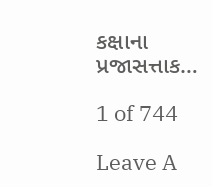કક્ષાના પ્રજાસત્તાક…

1 of 744

Leave A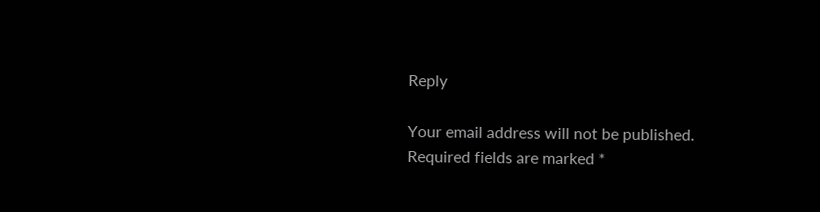Reply

Your email address will not be published. Required fields are marked *